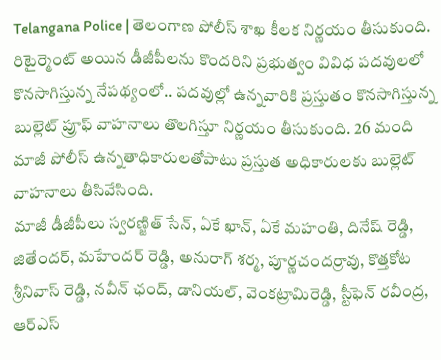Telangana Police | తెలంగాణ పోలీస్ శాఖ కీలక నిర్ణయం తీసుకుంది. రిటైర్మెంట్ అయిన డీజీపీలను కొందరిని ప్రభుత్వం వివిధ పదవులలో కొనసాగిస్తున్న నేపథ్యంలో.. పదవుల్లో ఉన్నవారికి ప్రస్తుతం కొనసాగిస్తున్న బుల్లెట్ ప్రూఫ్ వాహనాలు తొలగిస్తూ నిర్ణయం తీసుకుంది. 26 మంది మాజీ పోలీస్ ఉన్నతాధికారులతోపాటు ప్రస్తుత అధికారులకు బుల్లెట్ వాహనాలు తీసివేసింది.
మాజీ డీజీపీలు స్వరణ్జిత్ సేన్, ఏకే ఖాన్, ఏకే మహంతి, దినేష్ రెడ్డి, జితేందర్, మహేందర్ రెడ్డి, అనురాగ్ శర్మ, పూర్ణచందర్రావు, కొత్తకోట శ్రీనివాస్ రెడ్డి, నవీన్ ఛంద్, డానియల్, వెంకట్రామిరెడ్డి, స్టీఫెన్ రవీంద్ర, ఆర్ఎస్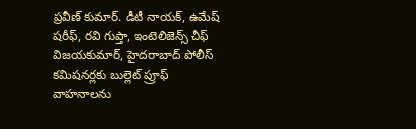ప్రవీణ్ కుమార్. డీటీ నాయక్, ఉమేష్ షరీఫ్, రవి గుప్తా, ఇంటెలిజెన్స్ చీఫ్ విజయకుమార్, హైదరాబాద్ పోలీస్ కమిషనర్లకు బుల్లెట్ ప్రూఫ్ వాహనాలను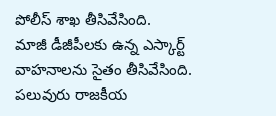పోలీస్ శాఖ తీసివేసింది.
మాజీ డీజీపీలకు ఉన్న ఎస్కార్ట్ వాహనాలను సైతం తీసివేసింది. పలువురు రాజకీయ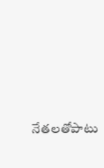నేతలతోపాటు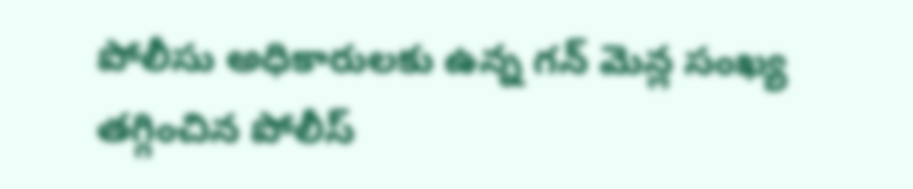పోలీసు అధికారులకు ఉన్న గన్ మెన్ల సంఖ్య తగ్గించిన పోలీస్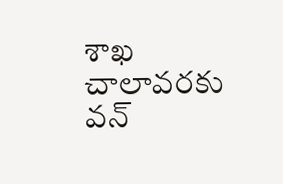శాఖ చాలావరకు వన్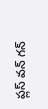ప్లస్ వన్ గన్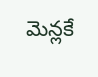మెన్లకే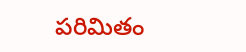పరిమితం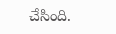చేసింది.